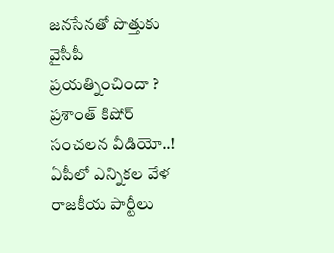జనసేనతో పొత్తుకు వైసీపీ ప్రయత్నించిందా ? ప్రశాంత్ కిషోర్ సంచలన వీడియో..!
ఏపీలో ఎన్నికల వేళ రాజకీయ పార్టీలు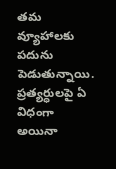తమ వ్యూహాలకు పదును పెడుతున్నాయి. ప్రత్యర్ధులపై ఏ విధంగా అయినా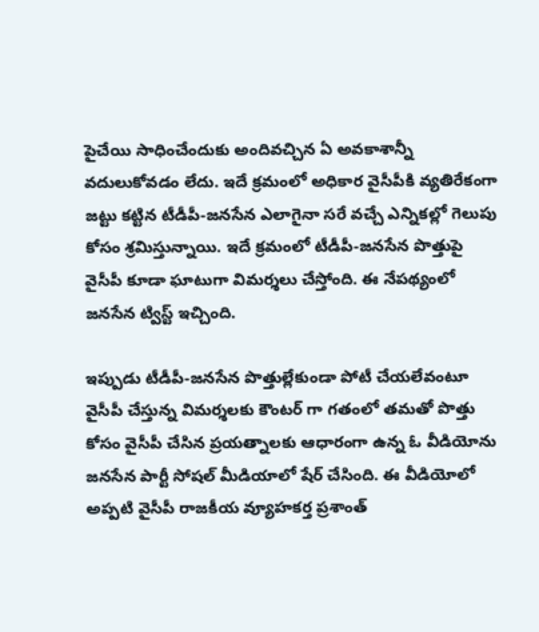పైచేయి సాధించేందుకు అందివచ్చిన ఏ అవకాశాన్నీ వదులుకోవడం లేదు. ఇదే క్రమంలో అధికార వైసీపీకి వ్యతిరేకంగా జట్టు కట్టిన టీడీపీ-జనసేన ఎలాగైనా సరే వచ్చే ఎన్నికల్లో గెలుపు కోసం శ్రమిస్తున్నాయి. ఇదే క్రమంలో టీడీపీ-జనసేన పొత్తుపై వైసీపీ కూడా ఘాటుగా విమర్శలు చేస్తోంది. ఈ నేపథ్యంలో జనసేన ట్విస్ట్ ఇచ్చింది.

ఇప్పుడు టీడీపీ-జనసేన పొత్తుల్లేకుండా పోటీ చేయలేవంటూ వైసీపీ చేస్తున్న విమర్శలకు కౌంటర్ గా గతంలో తమతో పొత్తు కోసం వైసీపీ చేసిన ప్రయత్నాలకు ఆధారంగా ఉన్న ఓ వీడియోను జనసేన పార్టీ సోషల్ మీడియాలో షేర్ చేసింది. ఈ వీడియోలో అప్పటి వైసీపీ రాజకీయ వ్యూహకర్త ప్రశాంత్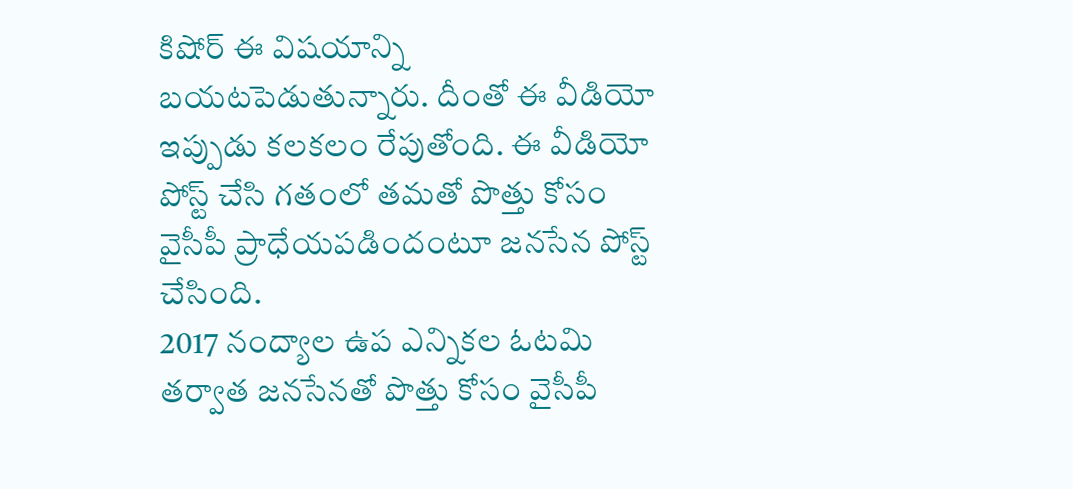కిషోర్ ఈ విషయాన్ని బయటపెడుతున్నారు. దీంతో ఈ వీడియో ఇప్పుడు కలకలం రేపుతోంది. ఈ వీడియో పోస్ట్ చేసి గతంలో తమతో పొత్తు కోసం వైసీపీ ప్రాధేయపడిందంటూ జనసేన పోస్ట్ చేసింది.
2017 నంద్యాల ఉప ఎన్నికల ఓటమి తర్వాత జనసేనతో పొత్తు కోసం వైసీపీ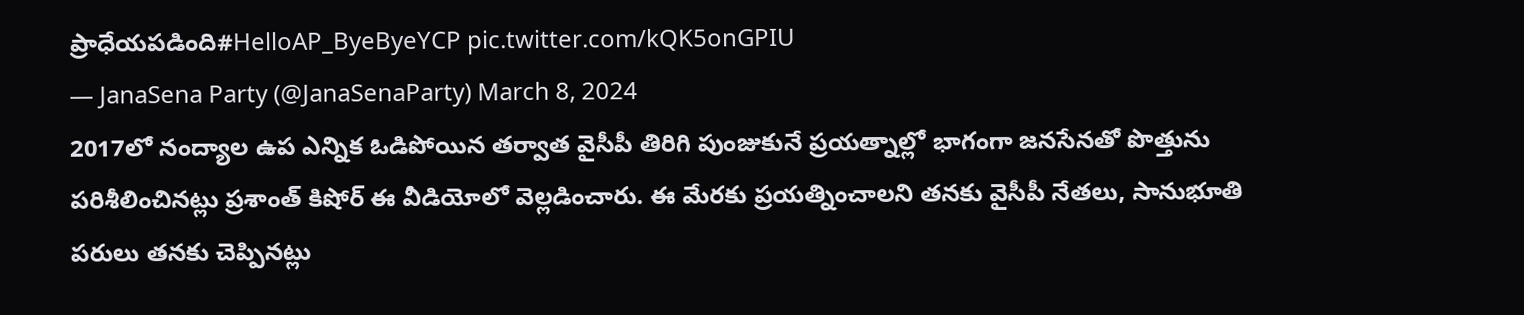ప్రాధేయపడింది#HelloAP_ByeByeYCP pic.twitter.com/kQK5onGPIU
— JanaSena Party (@JanaSenaParty) March 8, 2024
2017లో నంద్యాల ఉప ఎన్నిక ఓడిపోయిన తర్వాత వైసీపీ తిరిగి పుంజుకునే ప్రయత్నాల్లో భాగంగా జనసేనతో పొత్తును పరిశీలించినట్లు ప్రశాంత్ కిషోర్ ఈ వీడియోలో వెల్లడించారు. ఈ మేరకు ప్రయత్నించాలని తనకు వైసీపీ నేతలు, సానుభూతి పరులు తనకు చెప్పినట్లు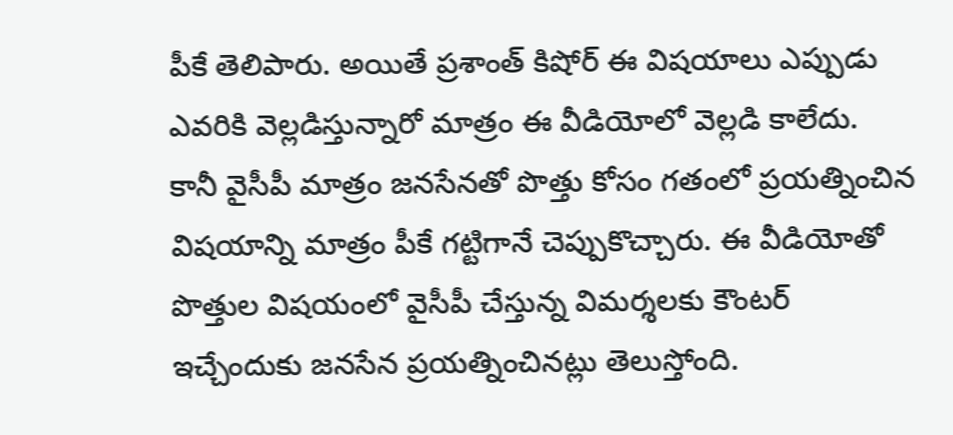పీకే తెలిపారు. అయితే ప్రశాంత్ కిషోర్ ఈ విషయాలు ఎప్పుడు ఎవరికి వెల్లడిస్తున్నారో మాత్రం ఈ వీడియోలో వెల్లడి కాలేదు.
కానీ వైసీపీ మాత్రం జనసేనతో పొత్తు కోసం గతంలో ప్రయత్నించిన విషయాన్ని మాత్రం పీకే గట్టిగానే చెప్పుకొచ్చారు. ఈ వీడియోతో పొత్తుల విషయంలో వైసీపీ చేస్తున్న విమర్శలకు కౌంటర్ ఇచ్చేందుకు జనసేన ప్రయత్నించినట్లు తెలుస్తోంది.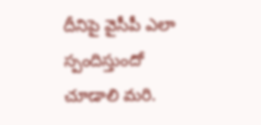దీనిపై వైసీపీ ఎలా స్పందిస్తుందో చూడాలి మరి.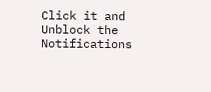Click it and Unblock the Notifications